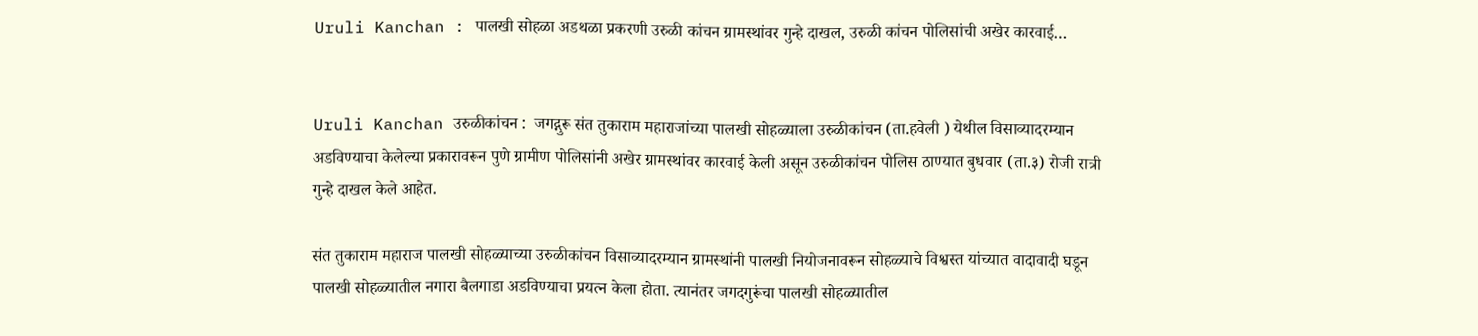Uruli Kanchan : पालखी सोहळा अडथळा प्रकरणी उरुळी कांचन ग्रामस्थांवर गुन्हे दाखल, उरुळी कांचन पोलिसांची अखेर कारवाई…


Uruli Kanchan उरुळीकांचन :  जगद्गुरू संत तुकाराम महाराजांच्या पालखी सोहळ्याला उरुळीकांचन (ता.हवेली ) येथील विसाव्यादरम्यान अडविण्याचा केलेल्या प्रकारावरून पुणे ग्रामीण पोलिसांनी अखेर ग्रामस्थांवर कारवाई केली असून उरुळीकांचन पोलिस ठाण्यात बुधवार (ता.३) रोजी रात्री गुन्हे दाखल केले आहेत.

संत तुकाराम महाराज पालखी सोहळ्याच्या उरुळीकांचन विसाव्यादरम्यान ग्रामस्थांनी पालखी नियोजनावरून सोहळ्याचे विश्वस्त यांच्यात वादावादी घडून पालखी सोहळ्यातील नगारा बैलगाडा अडविण्याचा प्रयत्न केला होता. त्यानंतर जगदगुरूंचा पालखी सोहळ्यातील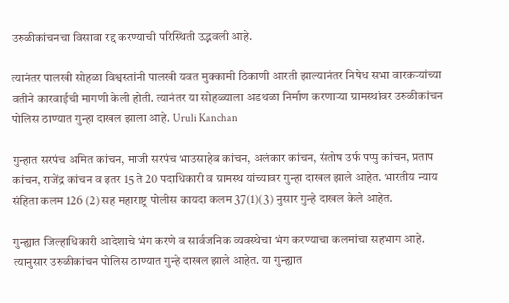उरुळीकांचनचा विसावा रद्द करण्याची परिस्थिती उद्भवली आहे.

त्यानंतर पालखी सोहळा विश्वस्तांनी पालखी यवत मुक्कामी ठिकाणी आरती झाल्यानंतर निषेध सभा वारकऱ्यांच्या वतीने कारवाईची मागणी केली होती. त्यानंतर या सोहळ्याला अडथळा निर्माण करणाऱ्या ग्रामस्थांवर उरुळीकांचन पोलिस ठाण्यात गुन्हा दाखल झाला आहे. Uruli Kanchan

गुन्हात सरपंच अमित कांचन, माजी सरपंच भाउसाहेब कांचन, अलंकार कांचन, संतोष उर्फ पप्पु कांचन, प्रताप कांचन, राजेंद्र कांचन व इतर 15 ते 20 पदाधिकारी व ग्रामस्थ यांच्यावर गुन्हा दाखल झाले आहेत. भारतीय न्याय संहिता कलम 126 (2) सह महाराष्ट्र पोलीस कायदा कलम 37(1)(3) नुसार गुन्हे दाखल केले आहेत.

गुन्ह्यात जिल्हाधिकारी आदेशाचे भंग करणे व सार्वजनिक व्यवस्थेचा भंग करण्याचा कलमांचा सहभाग आहे. त्यानुसार उरुळीकांचन पोलिस ठाण्यात गुन्हे दाखल झाले आहेत. या गुन्ह्यात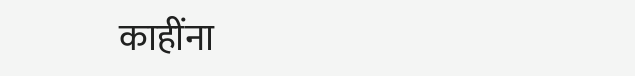काहींना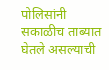पोलिसांनी सकाळीच ताब्यात घेतले असल्याची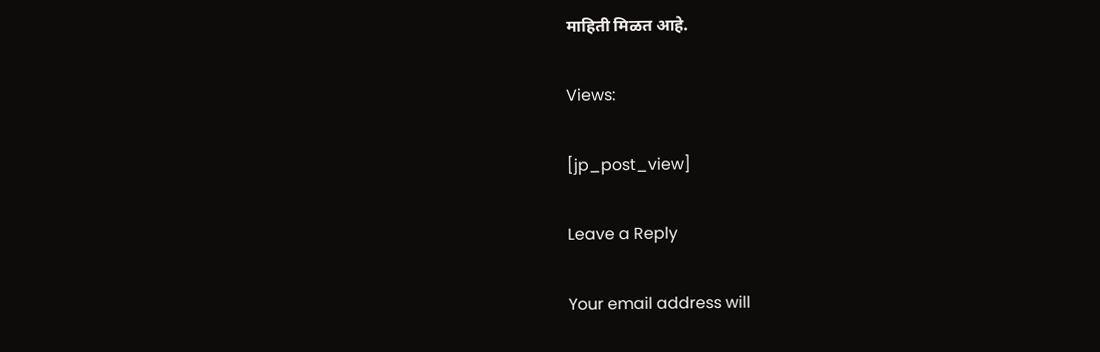माहिती मिळत आहे.

Views:

[jp_post_view]

Leave a Reply

Your email address will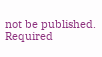not be published. Required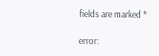fields are marked *

error: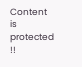Content is protected !!